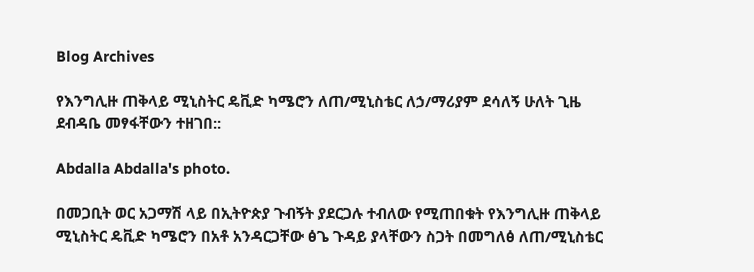Blog Archives

የእንግሊዙ ጠቅላይ ሚኒስትር ዴቪድ ካሜሮን ለጠ/ሚኒስቴር ለኃ/ማሪያም ደሳለኝ ሁለት ጊዜ ደብዳቤ መፃፋቸውን ተዘገበ::

Abdalla Abdalla's photo.

በመጋቢት ወር አጋማሽ ላይ በኢትዮጵያ ጉብኝት ያደርጋሉ ተብለው የሚጠበቁት የእንግሊዙ ጠቅላይ ሚኒስትር ዴቪድ ካሜሮን በአቶ አንዳርጋቸው ፅጌ ጉዳይ ያላቸውን ስጋት በመግለፅ ለጠ/ሚኒስቴር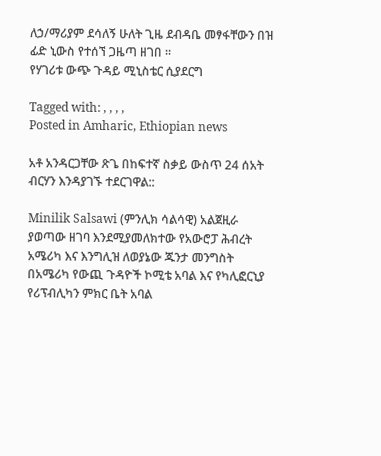ለኃ/ማሪያም ደሳለኝ ሁለት ጊዜ ደብዳቤ መፃፋቸውን በዝ ፊድ ኒውስ የተሰኘ ጋዜጣ ዘገበ ።
የሃገሪቱ ውጭ ጉዳይ ሚኒስቴር ሲያደርግ

Tagged with: , , , ,
Posted in Amharic, Ethiopian news

አቶ አንዳርጋቸው ጽጌ በከፍተኛ ስቃይ ውስጥ 24 ሰአት ብርሃን እንዳያገኙ ተደርገዋል::

Minilik Salsawi (ምንሊክ ሳልሳዊ) አልጀዚራ ያወጣው ዘገባ እንደሚያመለክተው የአውሮፓ ሕብረት አሜሪካ እና እንግሊዝ ለወያኔው ጁንታ መንግስት በአሜሪካ የውጪ ጉዳዮች ኮሚቴ አባል እና የካሊፎርኒያ የሪፕብሊካን ምክር ቤት አባል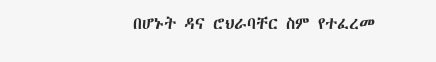በሆኑት ዳና ሮህራባቸር ስም የተፈረመ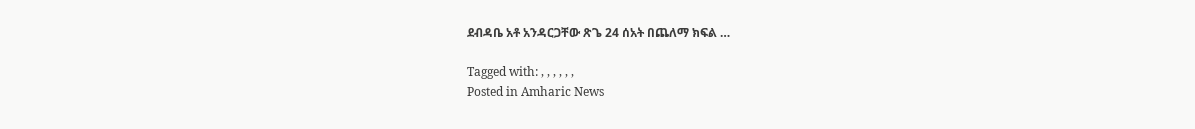ደብዳቤ አቶ አንዳርጋቸው ጽጌ 24 ሰአት በጨለማ ክፍል …

Tagged with: , , , , , ,
Posted in Amharic News